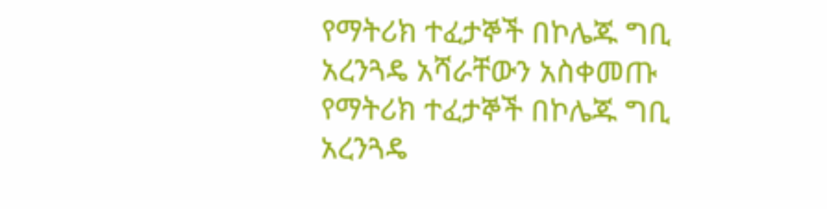የማትሪክ ተፈታኞች በኮሌጁ ግቢ አረንጓዴ አሻራቸውን አስቀመጡ
የማትሪክ ተፈታኞች በኮሌጁ ግቢ አረንጓዴ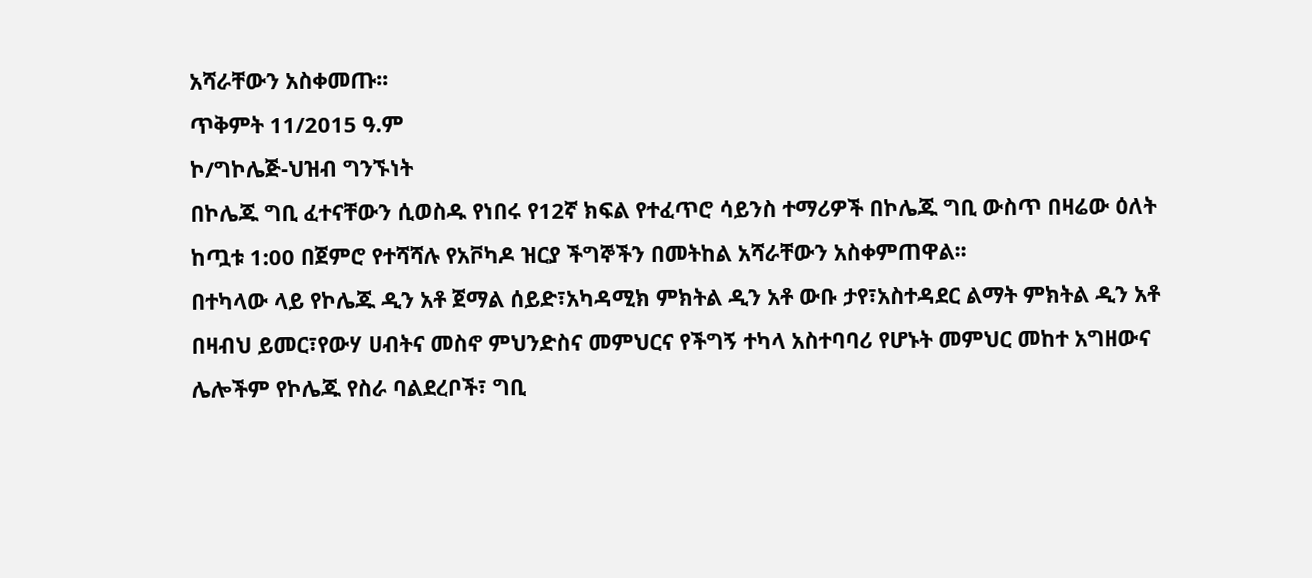አሻራቸውን አስቀመጡ፡፡
ጥቅምት 11/2015 ዓ.ም
ኮ/ግኮሌጅ-ህዝብ ግንኙነት
በኮሌጁ ግቢ ፈተናቸውን ሲወስዱ የነበሩ የ12ኛ ክፍል የተፈጥሮ ሳይንስ ተማሪዎች በኮሌጁ ግቢ ውስጥ በዛሬው ዕለት ከጧቱ 1:00 በጀምሮ የተሻሻሉ የአቮካዶ ዝርያ ችግኞችን በመትከል አሻራቸውን አስቀምጠዋል፡፡
በተካላው ላይ የኮሌጁ ዲን አቶ ጀማል ሰይድ፣አካዳሚክ ምክትል ዲን አቶ ውቡ ታየ፣አስተዳደር ልማት ምክትል ዲን አቶ በዛብህ ይመር፣የውሃ ሀብትና መስኖ ምህንድስና መምህርና የችግኝ ተካላ አስተባባሪ የሆኑት መምህር መከተ አግዘውና ሌሎችም የኮሌጁ የስራ ባልደረቦች፣ ግቢ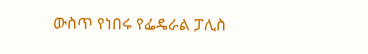ውስጥ የነበሩ የፌዴራል ፓሊስ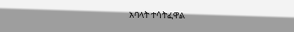አባላት ተሳትፈዋል